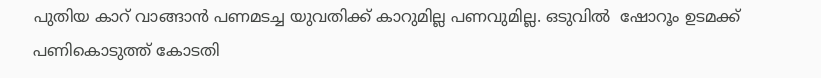പുതിയ കാറ് വാങ്ങാന്‍ പണമടച്ച യുവതിക്ക് കാറുമില്ല പണവുമില്ല. ഒടുവില്‍  ഷോറൂം ഉടമക്ക് പണികൊടുത്ത് കോടതി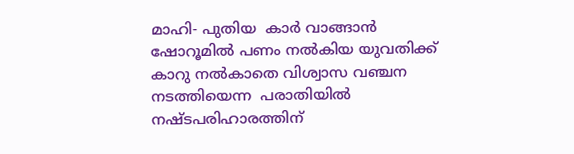മാഹി- പുതിയ  കാര്‍ വാങ്ങാന്‍ ഷോറൂമില്‍ പണം നല്‍കിയ യുവതിക്ക് കാറു നല്‍കാതെ വിശ്വാസ വഞ്ചന നടത്തിയെന്ന  പരാതിയില്‍ നഷ്ടപരിഹാരത്തിന്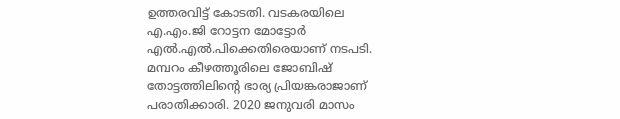ഉത്തരവിട്ട് കോടതി. വടകരയിലെ എ.എം.ജി റോട്ടന മോട്ടോര്‍ എല്‍.എല്‍.പിക്കെതിരെയാണ് നടപടി. മമ്പറം കീഴത്തൂരിലെ ജോബിഷ് തോട്ടത്തിലിന്റെ ഭാര്യ പ്രിയങ്കരാജാണ് പരാതിക്കാരി. 2020 ജനുവരി മാസം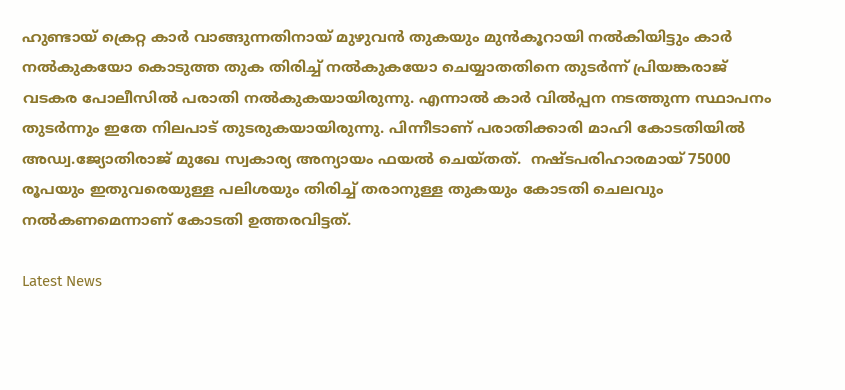ഹുണ്ടായ് ക്രെറ്റ കാര്‍ വാങ്ങുന്നതിനായ് മുഴുവന്‍ തുകയും മുന്‍കൂറായി നല്‍കിയിട്ടും കാര്‍ നല്‍കുകയോ കൊടുത്ത തുക തിരിച്ച് നല്‍കുകയോ ചെയ്യാതതിനെ തുടര്‍ന്ന് പ്രിയങ്കരാജ് വടകര പോലീസില്‍ പരാതി നല്‍കുകയായിരുന്നു. എന്നാല്‍ കാര്‍ വില്‍പ്പന നടത്തുന്ന സ്ഥാപനം തുടര്‍ന്നും ഇതേ നിലപാട് തുടരുകയായിരുന്നു. പിന്നീടാണ് പരാതിക്കാരി മാഹി കോടതിയില്‍ അഡ്വ.ജ്യോതിരാജ് മുഖേ സ്വകാര്യ അന്യായം ഫയല്‍ ചെയ്തത്.  നഷ്ടപരിഹാരമായ് 75000 രൂപയും ഇതുവരെയുള്ള പലിശയും തിരിച്ച് തരാനുള്ള തുകയും കോടതി ചെലവും നല്‍കണമെന്നാണ് കോടതി ഉത്തരവിട്ടത്.

Latest News